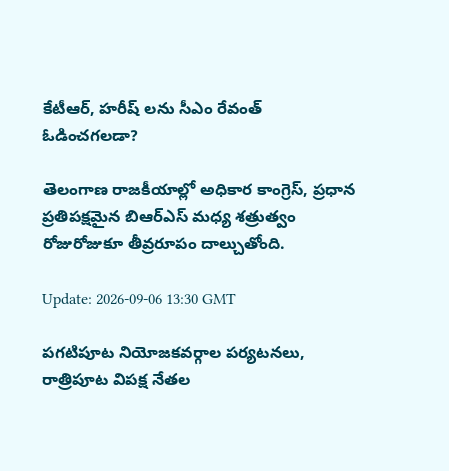కేటీఆర్, హరీష్ లను సీఎం రేవంత్ ఓడించగలడా?

తెలంగాణ రాజకీయాల్లో అధికార కాంగ్రెస్, ప్రధాన ప్రతిపక్షమైన బిఆర్ఎస్ మధ్య శత్రుత్వం రోజురోజుకూ తీవ్రరూపం దాల్చుతోంది.

Update: 2026-09-06 13:30 GMT

పగటిపూట నియోజకవర్గాల పర్యటనలు, రాత్రిపూట విపక్ష నేతల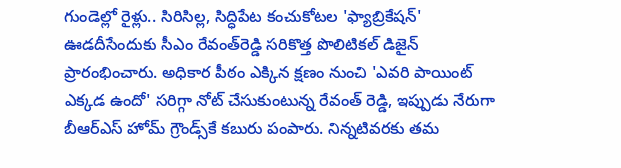గుండెల్లో రైళ్లు.. సిరిసిల్ల, సిద్ధిపేట కంచుకోటల 'ఫ్యాబ్రికేషన్' ఊడదీసేందుకు సీఎం రేవంత్‌రెడ్డి సరికొత్త పొలిటికల్ డిజైన్ ప్రారంభించారు. అధికార పీఠం ఎక్కిన క్షణం నుంచి 'ఎవరి పాయింట్ ఎక్కడ ఉందో' సరిగ్గా నోట్ చేసుకుంటున్న రేవంత్ రెడ్డి, ఇప్పుడు నేరుగా బీఆర్ఎస్ హోమ్ గ్రౌండ్స్‌కే కబురు పంపారు. నిన్నటివరకు తమ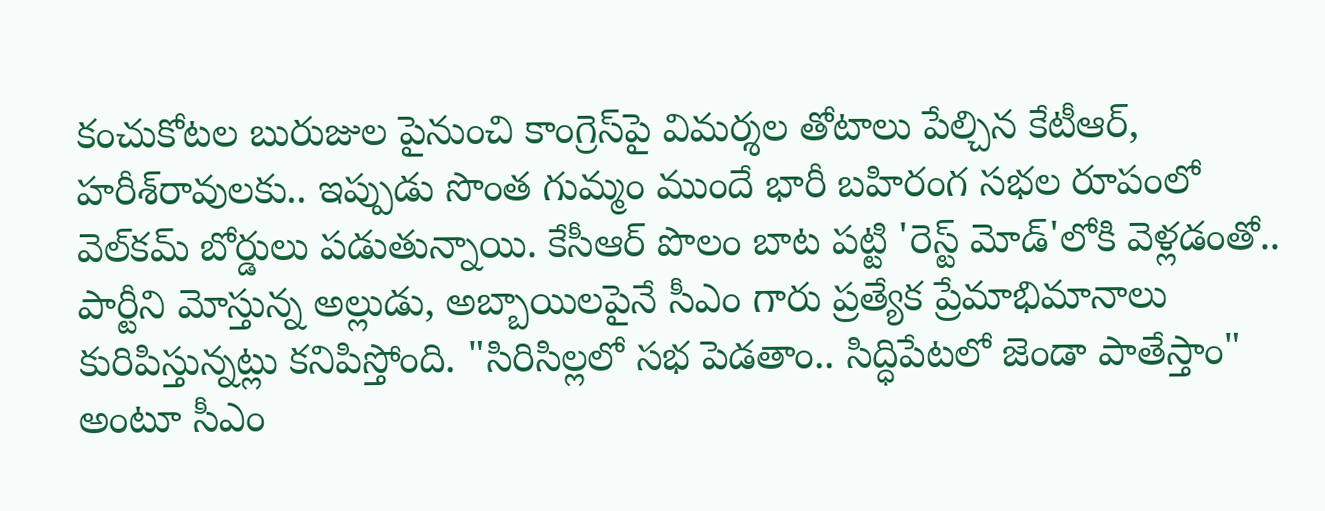కంచుకోటల బురుజుల పైనుంచి కాంగ్రెస్‌పై విమర్శల తోటాలు పేల్చిన కేటీఆర్, హరీశ్‌రావులకు.. ఇప్పుడు సొంత గుమ్మం ముందే భారీ బహిరంగ సభల రూపంలో వెల్‌కమ్ బోర్డులు పడుతున్నాయి. కేసీఆర్ పొలం బాట పట్టి 'రెస్ట్ మోడ్'లోకి వెళ్లడంతో.. పార్టీని మోస్తున్న అల్లుడు, అబ్బాయిలపైనే సీఎం గారు ప్రత్యేక ప్రేమాభిమానాలు కురిపిస్తున్నట్లు కనిపిస్తోంది. "సిరిసిల్లలో సభ పెడతాం.. సిద్ధిపేటలో జెండా పాతేస్తాం" అంటూ సీఎం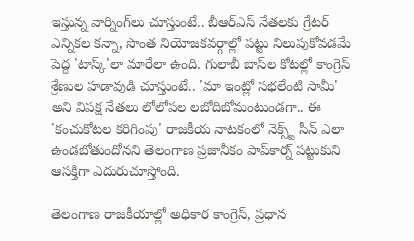ఇస్తున్న వార్నింగ్‌లు చూస్తుంటే.. బీఆర్ఎస్ నేతలకు గ్రేటర్ ఎన్నికల కన్నా, సొంత నియోజకవర్గాల్లో పట్టు నిలుపుకోవడమే పెద్ద 'టాస్క్'లా మారేలా ఉంది. గులాబీ బాస్‌ల కోటల్లో కాంగ్రెస్ శ్రేణుల హడావుడి చూస్తుంటే.. 'మా ఇంట్లో సభలేంటి సామీ' అని విపక్ష నేతలు లోలోపల లబోదిబోమంటుండగా.. ఈ 'కంచుకోటల కరిగింపు' రాజకీయ నాటకంలో నెక్స్ట్ సీన్ ఎలా ఉండబోతుందోనని తెలంగాణ ప్రజానీకం పాప్‌కార్న్ పట్టుకుని ఆసక్తిగా ఎదురుచూస్తోంది.

తెలంగాణ రాజకీయాల్లో అధికార కాంగ్రెస్, ప్రధాన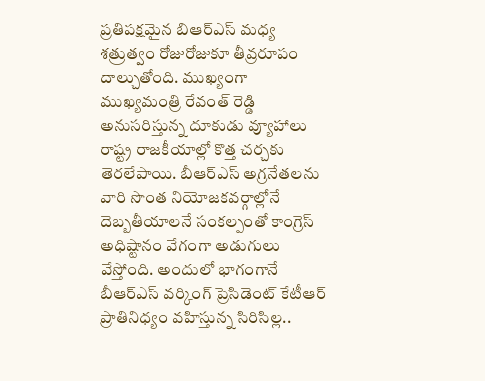ప్రతిపక్షమైన బిఆర్ఎస్ మధ్య శత్రుత్వం రోజురోజుకూ తీవ్రరూపం దాల్చుతోంది. ముఖ్యంగా ముఖ్యమంత్రి రేవంత్ రెడ్డి అనుసరిస్తున్న దూకుడు వ్యూహాలు రాష్ట్ర రాజకీయాల్లో కొత్త చర్చకు తెరలేపాయి. బీఆర్‌ఎస్ అగ్రనేతలను వారి సొంత నియోజకవర్గాల్లోనే దెబ్బతీయాలనే సంకల్పంతో కాంగ్రెస్ అధిష్టానం వేగంగా అడుగులు వేస్తోంది. అందులో భాగంగానే బీఆర్ఎస్ వర్కింగ్ ప్రెసిడెంట్ కేటీఆర్ ప్రాతినిధ్యం వహిస్తున్న సిరిసిల్ల..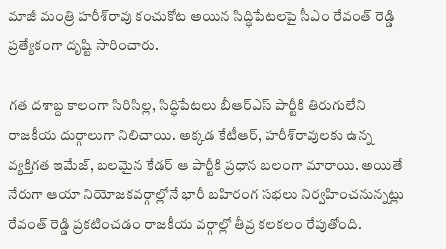మాజీ మంత్రి హరీశ్‌రావు కంచుకోట అయిన సిద్ధిపేటలపై సీఎం రేవంత్ రెడ్డి ప్రత్యేకంగా దృష్టి సారించారు.

గత దశాబ్ద కాలంగా సిరిసిల్ల, సిద్ధిపేటలు బీఆర్ఎస్ పార్టీకి తిరుగులేని రాజకీయ దుర్గాలుగా నిలిచాయి. అక్కడ కేటీఆర్, హరీశ్‌రావులకు ఉన్న వ్యక్తిగత ఇమేజ్, బలమైన కేడర్ ఆ పార్టీకి ప్రధాన బలంగా మారాయి. అయితే నేరుగా ఆయా నియోజకవర్గాల్లోనే భారీ బహిరంగ సభలు నిర్వహించనున్నట్లు రేవంత్ రెడ్డి ప్రకటించడం రాజకీయ వర్గాల్లో తీవ్ర కలకలం రేపుతోంది.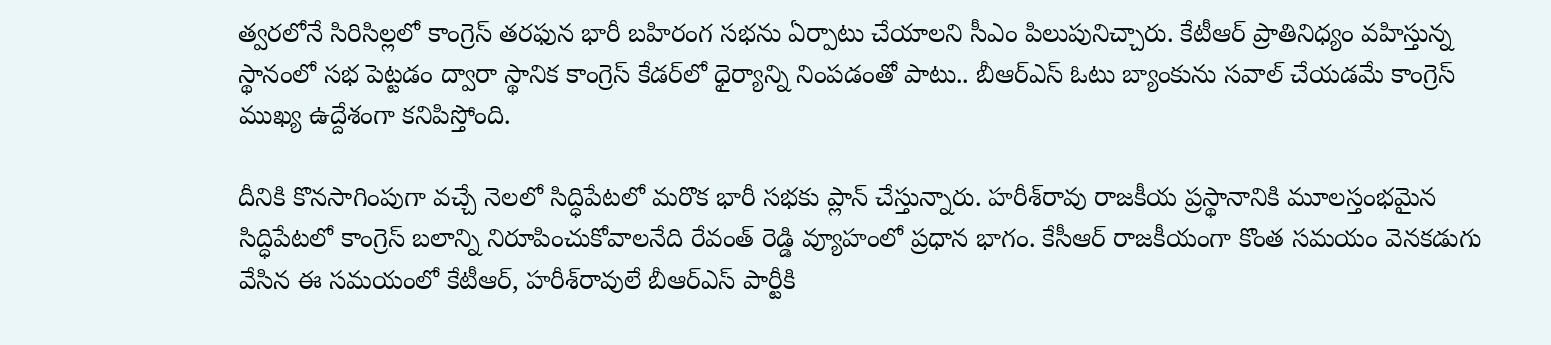త్వరలోనే సిరిసిల్లలో కాంగ్రెస్ తరఫున భారీ బహిరంగ సభను ఏర్పాటు చేయాలని సీఎం పిలుపునిచ్చారు. కేటీఆర్ ప్రాతినిధ్యం వహిస్తున్న స్థానంలో సభ పెట్టడం ద్వారా స్థానిక కాంగ్రెస్ కేడర్‌లో ధైర్యాన్ని నింపడంతో పాటు.. బీఆర్‌ఎస్ ఓటు బ్యాంకును సవాల్ చేయడమే కాంగ్రెస్ ముఖ్య ఉద్దేశంగా కనిపిస్తోంది.

దీనికి కొనసాగింపుగా వచ్చే నెలలో సిద్ధిపేటలో మరొక భారీ సభకు ప్లాన్ చేస్తున్నారు. హరీశ్‌రావు రాజకీయ ప్రస్థానానికి మూలస్తంభమైన సిద్ధిపేటలో కాంగ్రెస్ బలాన్ని నిరూపించుకోవాలనేది రేవంత్ రెడ్డి వ్యూహంలో ప్రధాన భాగం. కేసీఆర్ రాజకీయంగా కొంత సమయం వెనకడుగు వేసిన ఈ సమయంలో కేటీఆర్, హరీశ్‌రావులే బీఆర్ఎస్ పార్టీకి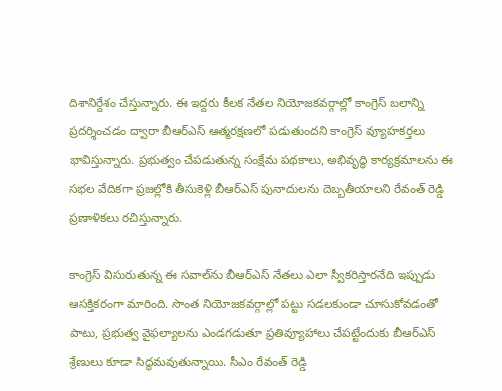దిశానిర్దేశం చేస్తున్నారు. ఈ ఇద్దరు కీలక నేతల నియోజకవర్గాల్లో కాంగ్రెస్ బలాన్ని ప్రదర్శించడం ద్వారా బీఆర్ఎస్ ఆత్మరక్షణలో పడుతుందని కాంగ్రెస్ వ్యూహకర్తలు భావిస్తున్నారు. ప్రభుత్వం చేపడుతున్న సంక్షేమ పథకాలు, అభివృద్ధి కార్యక్రమాలను ఈ సభల వేదికగా ప్రజల్లోకి తీసుకెళ్లి బీఆర్ఎస్ పునాదులను దెబ్బతీయాలని రేవంత్ రెడ్డి ప్రణాళికలు రచిస్తున్నారు.

కాంగ్రెస్ విసురుతున్న ఈ సవాల్‌ను బీఆర్ఎస్ నేతలు ఎలా స్వీకరిస్తారనేది ఇప్పుడు ఆసక్తికరంగా మారింది. సొంత నియోజకవర్గాల్లో పట్టు సడలకుండా చూసుకోవడంతో పాటు, ప్రభుత్వ వైఫల్యాలను ఎండగడుతూ ప్రతివ్యూహాలు చేపట్టేందుకు బీఆర్ఎస్ శ్రేణులు కూడా సిద్ధమవుతున్నాయి. సీఎం రేవంత్ రెడ్డి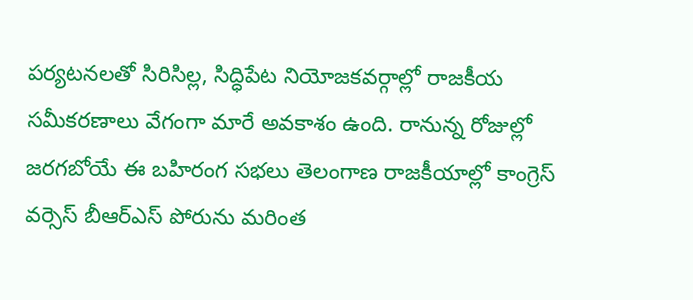పర్యటనలతో సిరిసిల్ల, సిద్ధిపేట నియోజకవర్గాల్లో రాజకీయ సమీకరణాలు వేగంగా మారే అవకాశం ఉంది. రానున్న రోజుల్లో జరగబోయే ఈ బహిరంగ సభలు తెలంగాణ రాజకీయాల్లో కాంగ్రెస్ వర్సెస్ బీఆర్ఎస్ పోరును మరింత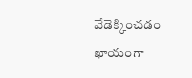వేడెక్కించడం ఖాయంగా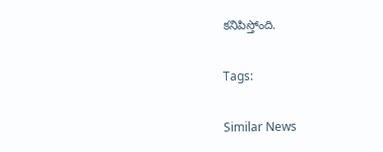కనిపిస్తోంది.

Tags:

Similar News